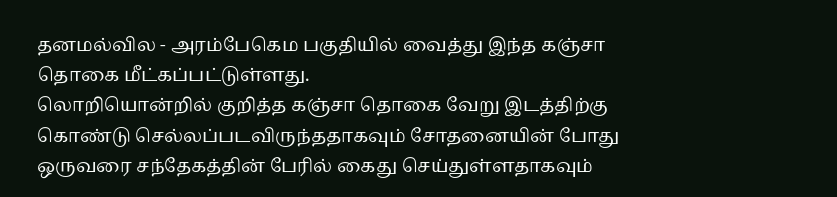தனமல்வில - அரம்பேகெம பகுதியில் வைத்து இந்த கஞ்சா தொகை மீட்கப்பட்டுள்ளது.
லொறியொன்றில் குறித்த கஞ்சா தொகை வேறு இடத்திற்கு கொண்டு செல்லப்படவிருந்ததாகவும் சோதனையின் போது ஒருவரை சந்தேகத்தின் பேரில் கைது செய்துள்ளதாகவும்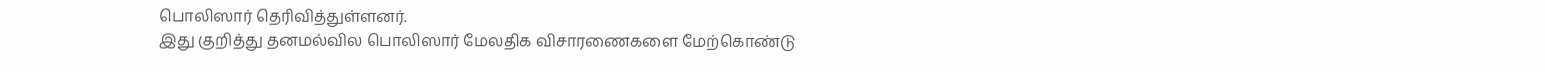பொலிஸார் தெரிவித்துள்ளனர்.
இது குறித்து தனமல்வில பொலிஸார் மேலதிக விசாரணைகளை மேற்கொண்டு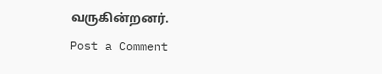வருகின்றனர்.
Post a Comment